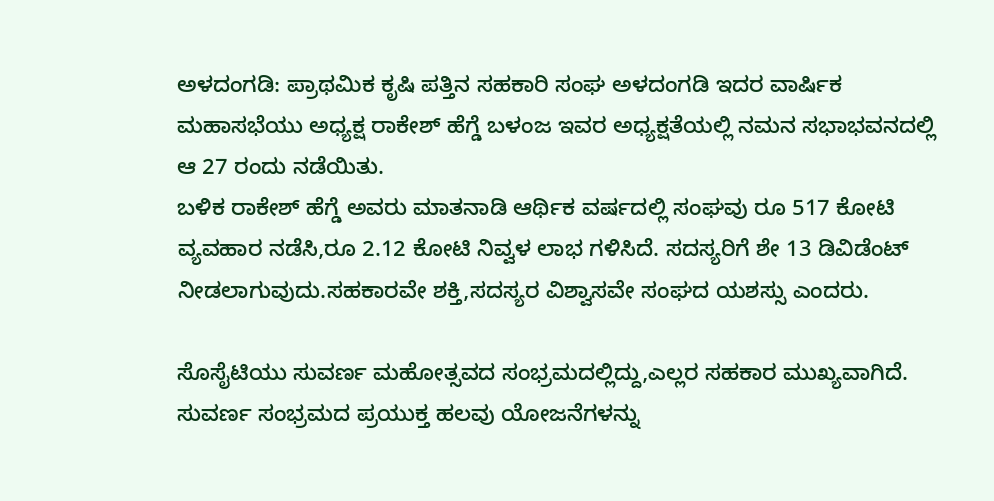ಅಳದಂಗಡಿ: ಪ್ರಾಥಮಿಕ ಕೃಷಿ ಪತ್ತಿನ ಸಹಕಾರಿ ಸಂಘ ಅಳದಂಗಡಿ ಇದರ ವಾರ್ಷಿಕ ಮಹಾಸಭೆಯು ಅಧ್ಯಕ್ಷ ರಾಕೇಶ್ ಹೆಗ್ಡೆ ಬಳಂಜ ಇವರ ಅಧ್ಯಕ್ಷತೆಯಲ್ಲಿ ನಮನ ಸಭಾಭವನದಲ್ಲಿ ಆ 27 ರಂದು ನಡೆಯಿತು.
ಬಳಿಕ ರಾಕೇಶ್ ಹೆಗ್ಡೆ ಅವರು ಮಾತನಾಡಿ ಆರ್ಥಿಕ ವರ್ಷದಲ್ಲಿ ಸಂಘವು ರೂ 517 ಕೋಟಿ ವ್ಯವಹಾರ ನಡೆಸಿ,ರೂ 2.12 ಕೋಟಿ ನಿವ್ವಳ ಲಾಭ ಗಳಿಸಿದೆ. ಸದಸ್ಯರಿಗೆ ಶೇ 13 ಡಿವಿಡೆಂಟ್ ನೀಡಲಾಗುವುದು.ಸಹಕಾರವೇ ಶಕ್ತಿ,ಸದಸ್ಯರ ವಿಶ್ವಾಸವೇ ಸಂಘದ ಯಶಸ್ಸು ಎಂದರು.

ಸೊಸೈಟಿಯು ಸುವರ್ಣ ಮಹೋತ್ಸವದ ಸಂಭ್ರಮದಲ್ಲಿದ್ದು,ಎಲ್ಲರ ಸಹಕಾರ ಮುಖ್ಯವಾಗಿದೆ. ಸುವರ್ಣ ಸಂಭ್ರಮದ ಪ್ರಯುಕ್ತ ಹಲವು ಯೋಜನೆಗಳನ್ನು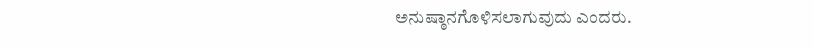ಅನುಷ್ಠಾನಗೊಳಿಸಲಾಗುವುದು ಎಂದರು.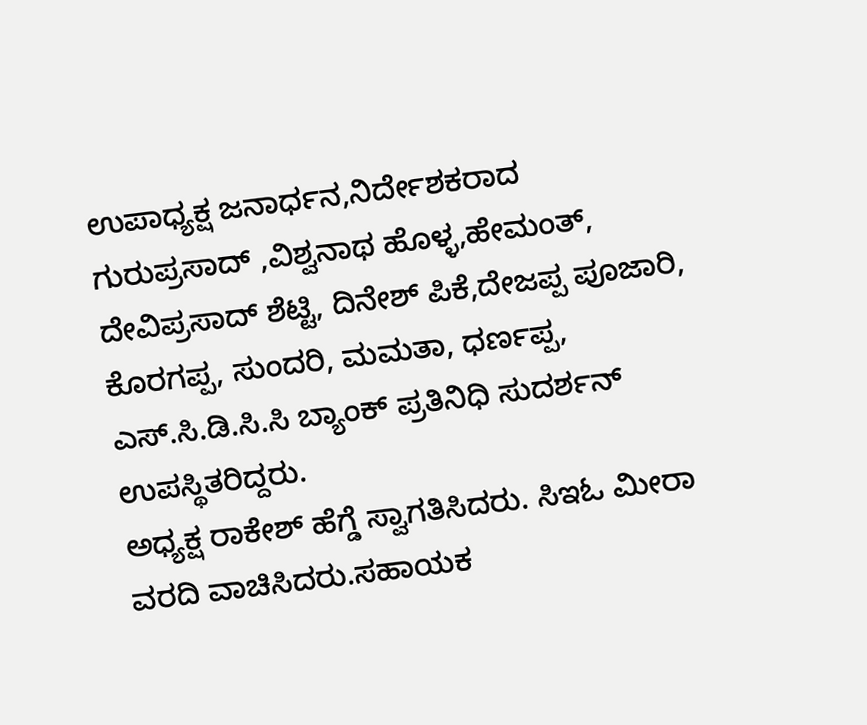ಉಪಾಧ್ಯಕ್ಷ ಜನಾರ್ಧನ,ನಿರ್ದೇಶಕರಾದ ಗುರುಪ್ರಸಾದ್ ,ವಿಶ್ವನಾಥ ಹೊಳ್ಳ,ಹೇಮಂತ್, ದೇವಿಪ್ರಸಾದ್ ಶೆಟ್ಟಿ, ದಿನೇಶ್ ಪಿಕೆ,ದೇಜಪ್ಪ ಪೂಜಾರಿ, ಕೊರಗಪ್ಪ, ಸುಂದರಿ, ಮಮತಾ, ಧರ್ಣಪ್ಪ, ಎಸ್.ಸಿ.ಡಿ.ಸಿ.ಸಿ ಬ್ಯಾಂಕ್ ಪ್ರತಿನಿಧಿ ಸುದರ್ಶನ್ ಉಪಸ್ಥಿತರಿದ್ದರು.
ಅಧ್ಯಕ್ಷ ರಾಕೇಶ್ ಹೆಗ್ಡೆ ಸ್ವಾಗತಿಸಿದರು. ಸಿಇಓ ಮೀರಾ ವರದಿ ವಾಚಿಸಿದರು.ಸಹಾಯಕ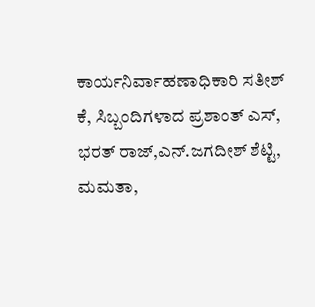ಕಾರ್ಯನಿರ್ವಾಹಣಾಧಿಕಾರಿ ಸತೀಶ್ ಕೆ, ಸಿಬ್ಬಂದಿಗಳಾದ ಪ್ರಶಾಂತ್ ಎಸ್, ಭರತ್ ರಾಜ್,ಎನ್.ಜಗದೀಶ್ ಶೆಟ್ಟಿ, ಮಮತಾ,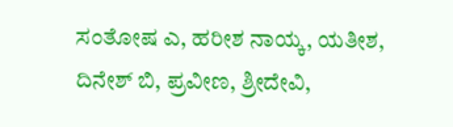ಸಂತೋಷ ಎ, ಹರೀಶ ನಾಯ್ಕ, ಯತೀಶ, ದಿನೇಶ್ ಬಿ, ಪ್ರವೀಣ, ಶ್ರೀದೇವಿ,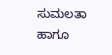ಸುಮಲತಾ ಹಾಗೂ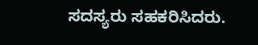ಸದಸ್ಯರು ಸಹಕರಿಸಿದರು.